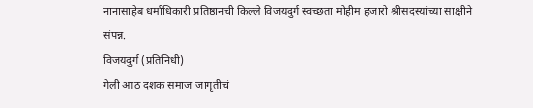नानासाहेब धर्माधिकारी प्रतिष्ठानची किल्ले विजयदुर्ग स्वच्छता मोहीम हजारो श्रीसदस्यांच्या साक्षीने संपन्न.
विजयदुर्ग (प्रतिनिधी)
गेली आठ दशक समाज जागृतीचं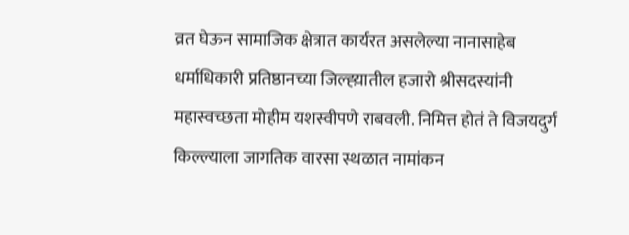व्रत घेऊन सामाजिक क्षेत्रात कार्यरत असलेल्या नानासाहेब धर्माधिकारी प्रतिष्ठानच्या जिल्ह्य़ातील हजारो श्रीसदस्यांनी महास्वच्छता मोहीम यशस्वीपणे राबवली. निमित्त होतं ते विजयदुर्ग किल्ल्याला जागतिक वारसा स्थळात नामांकन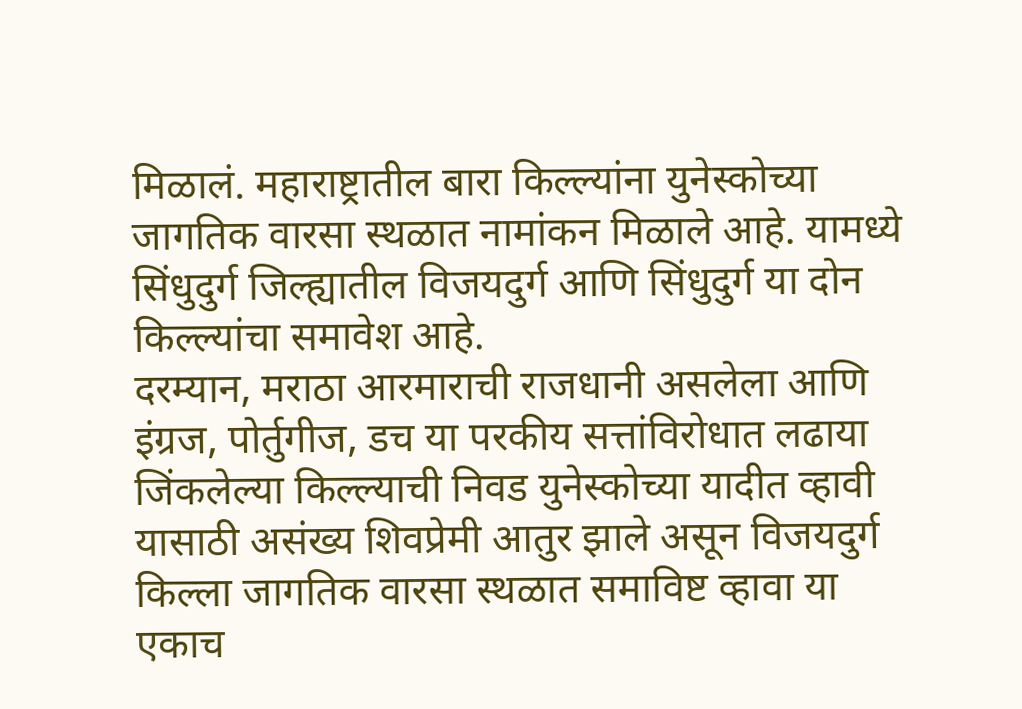मिळालं. महाराष्ट्रातील बारा किल्ल्यांना युनेस्कोच्या जागतिक वारसा स्थळात नामांकन मिळाले आहे. यामध्ये सिंधुदुर्ग जिल्ह्यातील विजयदुर्ग आणि सिंधुदुर्ग या दोन किल्ल्यांचा समावेश आहे.
दरम्यान, मराठा आरमाराची राजधानी असलेला आणि इंग्रज, पोर्तुगीज, डच या परकीय सत्तांविरोधात लढाया जिंकलेल्या किल्ल्याची निवड युनेस्कोच्या यादीत व्हावी यासाठी असंख्य शिवप्रेमी आतुर झाले असून विजयदुर्ग किल्ला जागतिक वारसा स्थळात समाविष्ट व्हावा या एकाच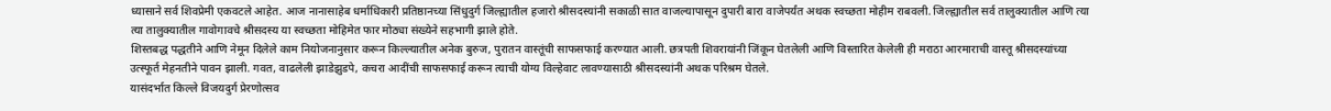ध्यासाने सर्व शिवप्रेमी एकवटले आहेत. आज नानासाहेब धर्माधिकारी प्रतिष्ठानच्या सिंधुदुर्ग जिल्ह्यातील हजारो श्रीसदस्यांनी सकाळी सात वाजल्यापासून दुपारी बारा वाजेपर्यंत अथक स्वच्छता मोहीम राबवली. जिल्ह्यातील सर्व तालुक्यातील आणि त्या त्या तालुक्यातील गावोगावचे श्रीसदस्य या स्वच्छता मोहिमेत फार मोठ्या संख्येने सहभागी झाले होते.
शिस्तबद्ध पद्धतीने आणि नेमून दिलेले काम नियोजनानुसार करून किल्ल्यातील अनेक बुरुज, पुरातन वास्तूंची साफसफाई करण्यात आली. छत्रपती शिवरायांनी जिंकून घेतलेली आणि विस्तारित केलेली ही मराठा आरमाराची वास्तू श्रीसदस्यांच्या उत्स्फूर्त मेहनतीने पावन झाली. गवत, वाढलेली झाडेझुडपे, कचरा आदींची साफसफाई करून त्याची योग्य विल्हेवाट लावण्यासाठी श्रीसदस्यांनी अथक परिश्रम घेतले.
यासंदर्भात किल्ले विजयदुर्ग प्रेरणोत्सव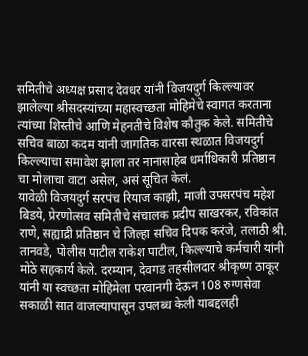समितीचे अध्यक्ष प्रसाद देवधर यांनी विजयदुर्ग किल्ल्यावर झालेल्या श्रीसदस्यांच्या महास्वच्छता मोहिमेचे स्वागत करताना त्यांच्या शिस्तीचे आणि मेहनतीचे विशेष कौतुक केले. समितीचे सचिव बाळा कदम यांनी जागतिक वारसा स्थळात विजयदुर्ग किल्ल्याचा समावेश झाला तर नानासाहेब धर्माधिकारी प्रतिष्ठान चा मोलाचा वाटा असेल, असं सूचित केलं.
यावेळी विजयदुर्ग सरपंच रियाज काझी, माजी उपसरपंच महेश बिडये, प्रेरणोत्सव समितीचे संचालक प्रदीप साखरकर, रविकांत राणे, सह्याद्री प्रतिष्ठान चे जिल्हा सचिव दिपक करंजे, तलाठी श्री. तानवडे, पोलीस पाटील राकेश पाटील, किल्ल्याचे कर्मचारी यांनी मोठे सहकार्य केले. दरम्यान, देवगड तहसीलदार श्रीकृष्ण ठाकूर यांनी या स्वच्छता मोहिमेला परवानगी देऊन 108 रुग्णसेवा सकाळी सात वाजल्यापासून उपलब्ध केली याबद्दलही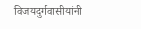विजयदुर्गवासीयांनी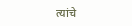त्यांचे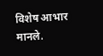विशेष आभार मानले.